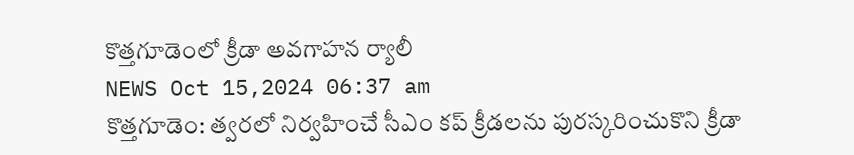కొత్తగూడెంలో క్రీడా అవగాహన ర్యాలీ
NEWS Oct 15,2024 06:37 am
కొత్తగూడెం: త్వరలో నిర్వహించే సీఎం కప్ క్రీడలను పురస్కరించుకొని క్రీడా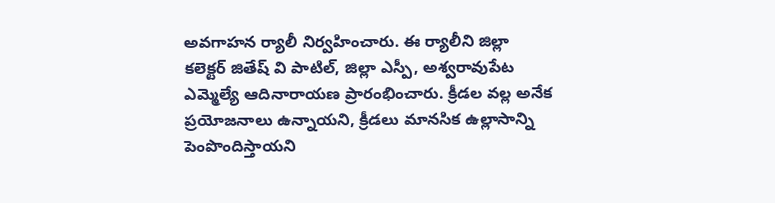అవగాహన ర్యాలీ నిర్వహించారు. ఈ ర్యాలీని జిల్లా కలెక్టర్ జితేష్ వి పాటిల్, జిల్లా ఎస్పీ, అశ్వరావుపేట ఎమ్మెల్యే ఆదినారాయణ ప్రారంభించారు. క్రీడల వల్ల అనేక ప్రయోజనాలు ఉన్నాయని, క్రీడలు మానసిక ఉల్లాసాన్ని పెంపొందిస్తాయని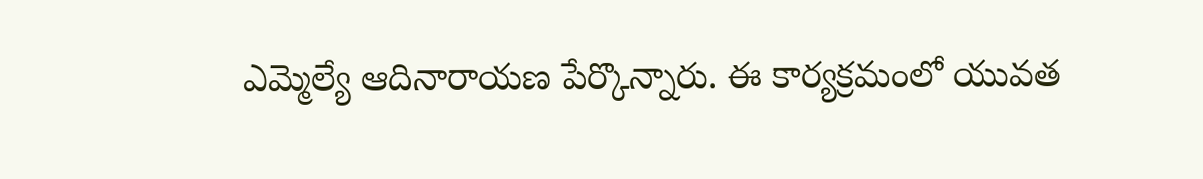ఎమ్మెల్యే ఆదినారాయణ పేర్కొన్నారు. ఈ కార్యక్రమంలో యువత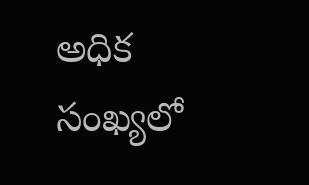అధిక సంఖ్యలో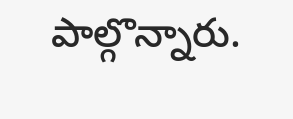పాల్గొన్నారు.